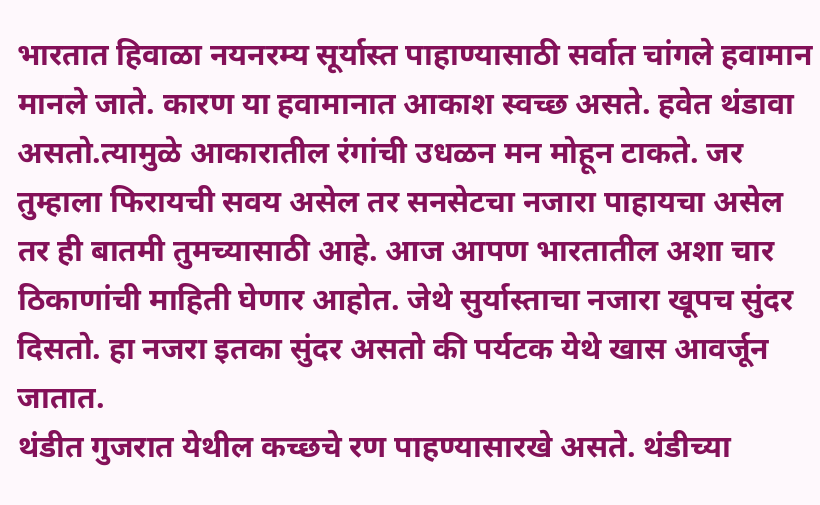भारतात हिवाळा नयनरम्य सूर्यास्त पाहाण्यासाठी सर्वात चांगले हवामान मानले जाते. कारण या हवामानात आकाश स्वच्छ असते. हवेत थंडावा असतो.त्यामुळे आकारातील रंगांची उधळन मन मोहून टाकते. जर तुम्हाला फिरायची सवय असेल तर सनसेटचा नजारा पाहायचा असेल तर ही बातमी तुमच्यासाठी आहे. आज आपण भारतातील अशा चार ठिकाणांची माहिती घेणार आहोत. जेथे सुर्यास्ताचा नजारा खूपच सुंदर दिसतो. हा नजरा इतका सुंदर असतो की पर्यटक येथे खास आवर्जून जातात.
थंडीत गुजरात येथील कच्छचे रण पाहण्यासारखे असते. थंडीच्या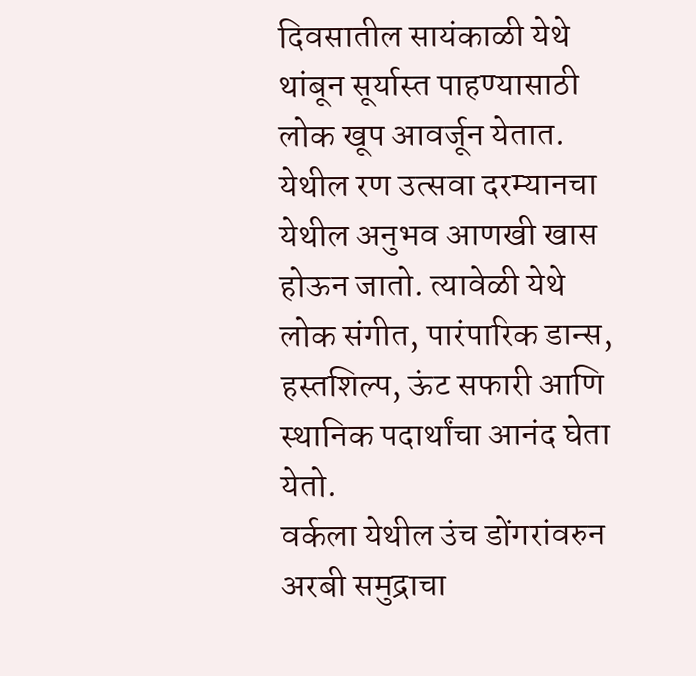दिवसातील सायंकाळी येथे थांबून सूर्यास्त पाहण्यासाठी लोक खूप आवर्जून येतात. येथील रण उत्सवा दरम्यानचा येथील अनुभव आणखी खास होऊन जातो. त्यावेळी येथे लोक संगीत, पारंपारिक डान्स, हस्तशिल्प, ऊंट सफारी आणि स्थानिक पदार्थांचा आनंद घेता येतो.
वर्कला येथील उंच डोंगरांवरुन अरबी समुद्राचा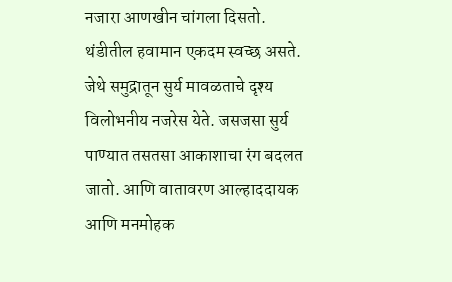नजारा आणखीन चांगला दिसतो. थंडीतील हवामान एकदम स्वच्छ असते. जेथे समुद्रातून सुर्य मावळताचे दृश्य विलोभनीय नजरेस येते. जसजसा सुर्य पाण्यात तसतसा आकाशाचा रंग बदलत जातो. आणि वातावरण आल्हाददायक आणि मनमोहक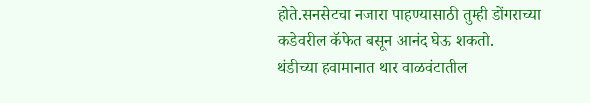होते.सनसेटचा नजारा पाहण्यासाठी तुम्ही डोंगराच्या कडेवरील कॅफेत बसून आनंद घेऊ शकतो.
थंडीच्या हवामानात थार वाळवंटातील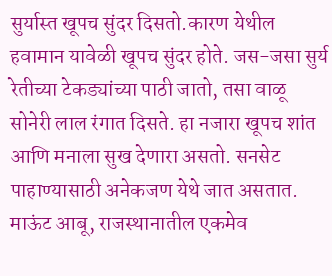सुर्यास्त खूपच सुंदर दिसतो.कारण येथील हवामान यावेळी खूपच सुंदर होते. जस-जसा सुर्य रेतीच्या टेकड्यांच्या पाठी जातो, तसा वाळू सोनेरी लाल रंगात दिसते. हा नजारा खूपच शांत आणि मनाला सुख देणारा असतो. सनसेट पाहाण्यासाठी अनेकजण येथे जात असतात.
माऊंट आबू, राजस्थानातील एकमेव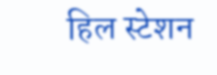हिल स्टेशन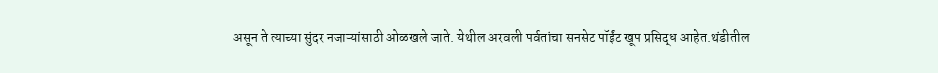असून ते त्याच्या सुंदर नजाऱ्यांसाठी ओळखले जाते. येथील अरवली पर्वतांचा सनसेट पॉईंट खूप प्रसिद्ध आहेत.थंडीतील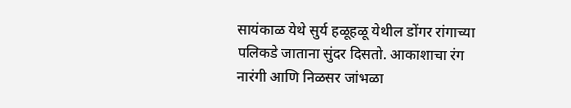सायंकाळ येथे सुर्य हळूहळू येथील डोंगर रांगाच्या पलिकडे जाताना सुंदर दिसतो. आकाशाचा रंग नारंगी आणि निळसर जांभळा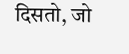दिसतो, जो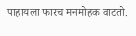पाहायला फारच मनमोहक वाटतो.